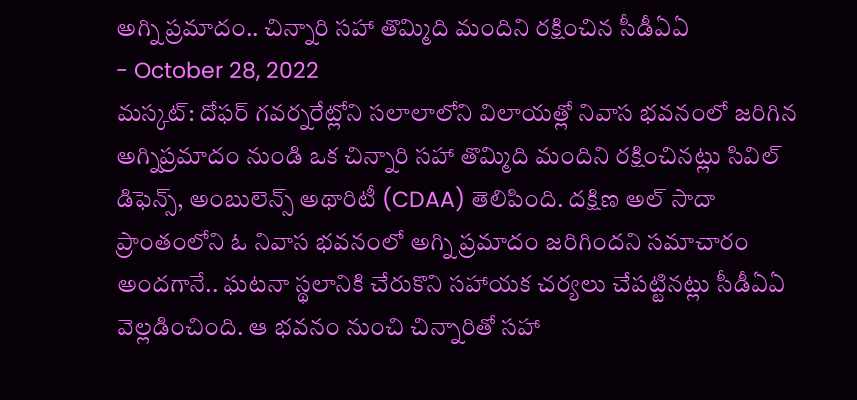అగ్ని ప్రమాదం.. చిన్నారి సహా తొమ్మిది మందిని రక్షించిన సీడీఏఏ
- October 28, 2022
మస్కట్: దోఫర్ గవర్నరేట్లోని సలాలాలోని విలాయత్లో నివాస భవనంలో జరిగిన అగ్నిప్రమాదం నుండి ఒక చిన్నారి సహా తొమ్మిది మందిని రక్షించినట్లు సివిల్ డిఫెన్స్, అంబులెన్స్ అథారిటీ (CDAA) తెలిపింది. దక్షిణ అల్ సాదా ప్రాంతంలోని ఓ నివాస భవనంలో అగ్ని ప్రమాదం జరిగిందని సమాచారం అందగానే.. ఘటనా స్థలానికి చేరుకొని సహాయక చర్యలు చేపట్టినట్లు సీడీఏఏ వెల్లడించింది. ఆ భవనం నుంచి చిన్నారితో సహా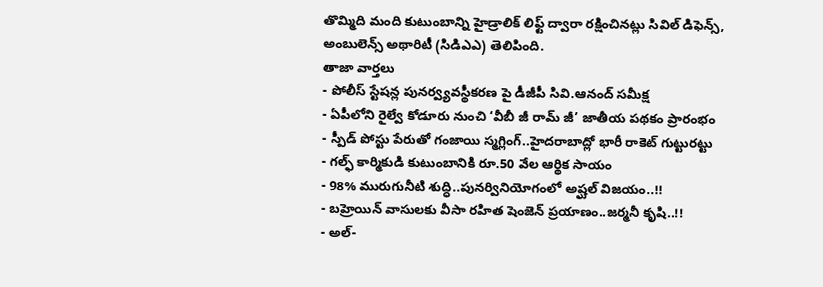తొమ్మిది మంది కుటుంబాన్ని హైడ్రాలిక్ లిఫ్ట్ ద్వారా రక్షించినట్లు సివిల్ డిఫెన్స్, అంబులెన్స్ అథారిటీ (సిడిఎఎ) తెలిపింది.
తాజా వార్తలు
- పోలీస్ స్టేషన్ల పునర్వ్యవస్థీకరణ పై డీజీపీ సివి.ఆనంద్ సమీక్ష
- ఏపీలోని రైల్వే కోడూరు నుంచి ‘వీబీ జీ రామ్ జీ’ జాతీయ పథకం ప్రారంభం
- స్పీడ్ పోస్టు పేరుతో గంజాయి స్మగ్లింగ్..హైదరాబాద్లో భారీ రాకెట్ గుట్టురట్టు
- గల్ఫ్ కార్మికుడి కుటుంబానికి రూ.50 వేల ఆర్థిక సాయం
- 98% మురుగునీటి శుద్ధి..పునర్వినియోగంలో అష్ఘల్ విజయం..!!
- బహ్రెయిన్ వాసులకు వీసా రహిత షెంజెన్ ప్రయాణం..జర్మనీ కృషి..!!
- అల్-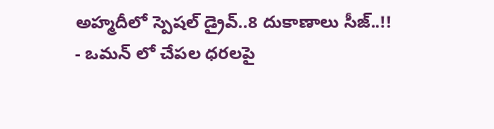అహ్మదీలో స్పెషల్ డ్రైవ్..8 దుకాణాలు సీజ్..!!
- ఒమన్ లో చేపల ధరలపై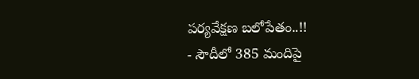పర్యవేక్షణ బలోపేతం..!!
- సౌదీలో 385 మందిపై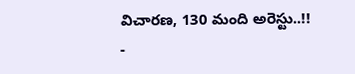విచారణ, 130 మంది అరెస్టు..!!
-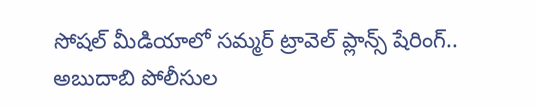సోషల్ మీడియాలో సమ్మర్ ట్రావెల్ ప్లాన్స్ షేరింగ్.. అబుదాబి పోలీసుల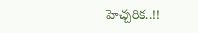హెచ్చరిక..!!